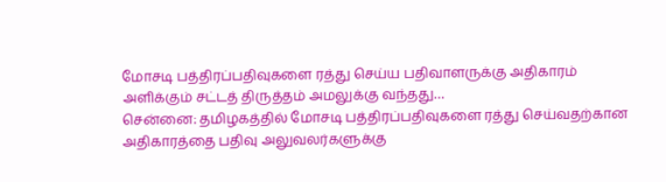மோசடி பத்திரப்பதிவுகளை ரத்து செய்ய பதிவாளருக்கு அதிகாரம் அளிக்கும் சட்டத் திருத்தம் அமலுக்கு வந்தது…
சென்னை: தமிழகத்தில் மோசடி பத்திரப்பதிவுகளை ரத்து செய்வதற்கான அதிகாரத்தை பதிவு அலுவலர்களுக்கு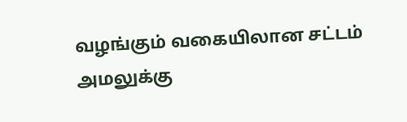வழங்கும் வகையிலான சட்டம் அமலுக்கு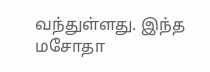வந்துள்ளது. இந்த மசோதா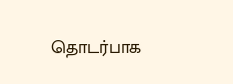தொடர்பாக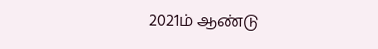2021ம் ஆண்டு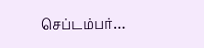செப்டம்பர்…